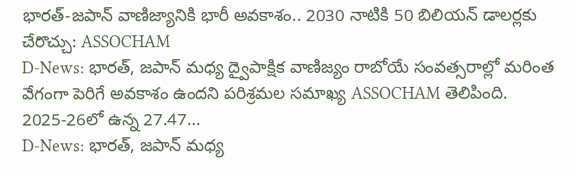భారత్-జపాన్ వాణిజ్యానికి భారీ అవకాశం.. 2030 నాటికి 50 బిలియన్ డాలర్లకు చేరొచ్చు: ASSOCHAM
D-News: భారత్, జపాన్ మధ్య ద్వైపాక్షిక వాణిజ్యం రాబోయే సంవత్సరాల్లో మరింత వేగంగా పెరిగే అవకాశం ఉందని పరిశ్రమల సమాఖ్య ASSOCHAM తెలిపింది. 2025-26లో ఉన్న 27.47…
D-News: భారత్, జపాన్ మధ్య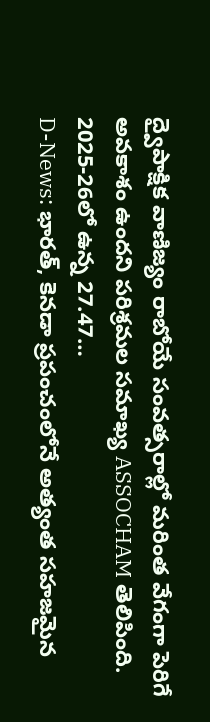ద్వైపాక్షిక వాణిజ్యం రాబోయే సంవత్సరాల్లో మరింత వేగంగా పెరిగే అవకాశం ఉందని పరిశ్రమల సమాఖ్య ASSOCHAM తెలిపింది. 2025-26లో ఉన్న 27.47…
D-News: భారత్, కెనడా ప్రపంచంలోనే అత్యంత సహజమైన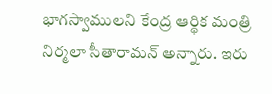భాగస్వాములని కేంద్ర ఆర్థిక మంత్రి నిర్మలా సీతారామన్ అన్నారు. ఇరు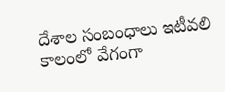దేశాల సంబంధాలు ఇటీవలి కాలంలో వేగంగా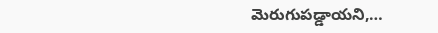మెరుగుపడ్డాయని,…